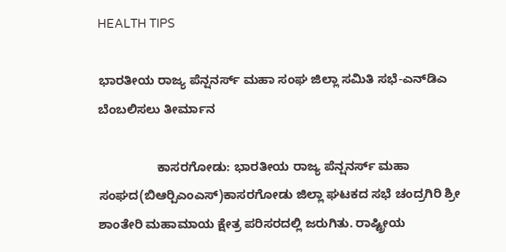HEALTH TIPS

ಭಾರತೀಯ ರಾಜ್ಯ ಪೆನ್ಷನರ್ಸ್ ಮಹಾ ಸಂಘ ಜಿಲ್ಲಾ ಸಮಿತಿ ಸಭೆ-ಎನ್‍ಡಿಎ ಬೆಂಬಲಿಸಲು ತೀರ್ಮಾನ

                 ಕಾಸರಗೋಡು: ಭಾರತೀಯ ರಾಜ್ಯ ಪೆನ್ಷನರ್ಸ್ ಮಹಾ ಸಂಘದ(ಬಿಆರ್‍ಪಿಎಂಎಸ್)ಕಾಸರಗೋಡು ಜಿಲ್ಲಾ ಘಟಕದ ಸಭೆ ಚಂದ್ರಗಿರಿ ಶ್ರೀ ಶಾಂತೇರಿ ಮಹಾಮಾಯ ಕ್ಷೇತ್ರ ಪರಿಸರದಲ್ಲಿ ಜರುಗಿತು. ರಾಷ್ಟ್ರೀಯ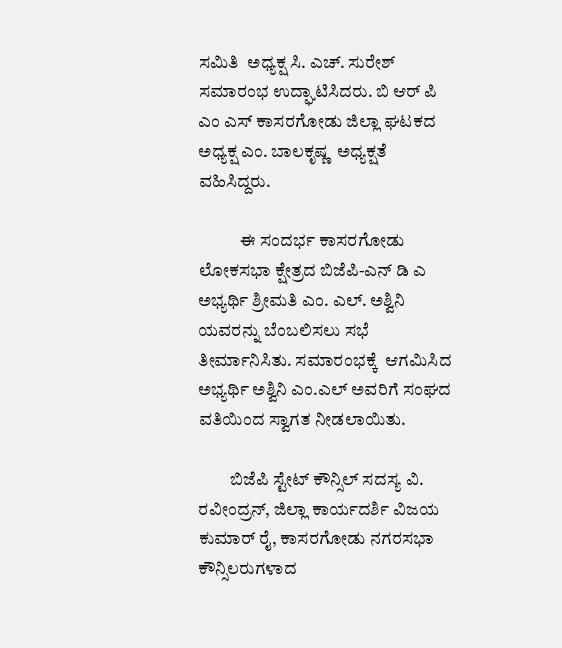ಸಮಿತಿ  ಅಧ್ಯಕ್ಷ ಸಿ. ಎಚ್. ಸುರೇಶ್ ಸಮಾರಂಭ ಉದ್ಘಾಟಿಸಿದರು. ಬಿ ಆರ್ ಪಿ ಎಂ ಎಸ್ ಕಾಸರಗೋಡು ಜಿಲ್ಲಾ ಘಟಕದ ಅಧ್ಯಕ್ಷ ಎಂ. ಬಾಲಕೃಷ್ಣ  ಅಧ್ಯಕ್ಷತೆ ವಹಿಸಿದ್ದರು.

            ಈ ಸಂದರ್ಭ ಕಾಸರಗೋಡು ಲೋಕಸಭಾ ಕ್ಷೇತ್ರದ ಬಿಜೆಪಿ-ಎನ್ ಡಿ ಎ ಅಭ್ಯರ್ಥಿ ಶ್ರೀಮತಿ ಎಂ. ಎಲ್. ಅಶ್ವಿನಿ ಯವರನ್ನು ಬೆಂಬಲಿಸಲು ಸಭೆ ತೀರ್ಮಾನಿಸಿತು. ಸಮಾರಂಭಕ್ಕೆ  ಆಗಮಿಸಿದ ಅಭ್ಯರ್ಥಿ ಅಶ್ವಿನಿ ಎಂ.ಎಲ್ ಅವರಿಗೆ ಸಂಘದ ವತಿಯಿಂದ ಸ್ವಾಗತ ನೀಡಲಾಯಿತು.

         ಬಿಜೆಪಿ ಸ್ಟೇಟ್ ಕೌನ್ಸಿಲ್ ಸದಸ್ಯ ವಿ. ರವೀಂದ್ರನ್, ಜಿಲ್ಲಾ ಕಾರ್ಯದರ್ಶಿ ವಿಜಯ ಕುಮಾರ್ ರೈ, ಕಾಸರಗೋಡು ನಗರಸಭಾ ಕೌನ್ಸಿಲರುಗಳಾದ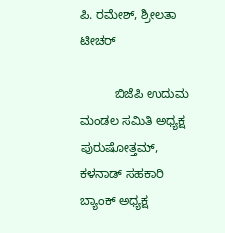ಪಿ. ರಮೇಶ್, ಶ್ರೀಲತಾ ಟೀಚರ್

          ಬಿಜೆಪಿ ಉದುಮ ಮಂಡಲ ಸಮಿತಿ ಅಧ್ಯಕ್ಷ ಪುರುಷೋತ್ತಮ್, ಕಳನಾಡ್ ಸಹಕಾರಿ ಬ್ಯಾಂಕ್ ಅಧ್ಯಕ್ಷ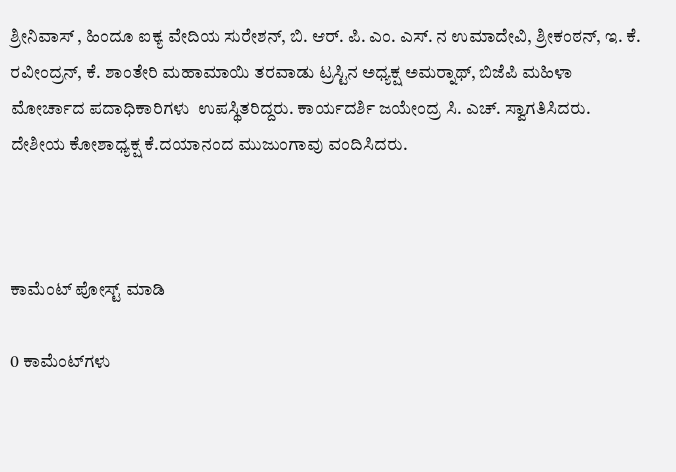ಶ್ರೀನಿವಾಸ್ , ಹಿಂದೂ ಐಕ್ಯ ವೇದಿಯ ಸುರೇಶನ್, ಬಿ. ಆರ್. ಪಿ. ಎಂ. ಎಸ್. ನ ಉಮಾದೇವಿ, ಶ್ರೀಕಂಠನ್, ಇ. ಕೆ. ರವೀಂದ್ರನ್, ಕೆ. ಶಾಂತೇರಿ ಮಹಾಮಾಯಿ ತರವಾಡು ಟ್ರಸ್ಟಿನ ಅಧ್ಯಕ್ಷ ಅಮರ್‍ನಾಥ್, ಬಿಜೆಪಿ ಮಹಿಳಾ ಮೋರ್ಚಾದ ಪದಾಧಿಕಾರಿಗಳು  ಉಪಸ್ಥಿತರಿದ್ದರು. ಕಾರ್ಯದರ್ಶಿ ಜಯೇಂದ್ರ ಸಿ. ಎಚ್. ಸ್ವಾಗತಿಸಿದರು.  ದೇಶೀಯ ಕೋಶಾಧ್ಯಕ್ಷ ಕೆ.ದಯಾನಂದ ಮುಜುಂಗಾವು ವಂದಿಸಿದರು.



ಕಾಮೆಂಟ್‌‌ ಪೋಸ್ಟ್‌ ಮಾಡಿ

0 ಕಾಮೆಂಟ್‌ಗಳು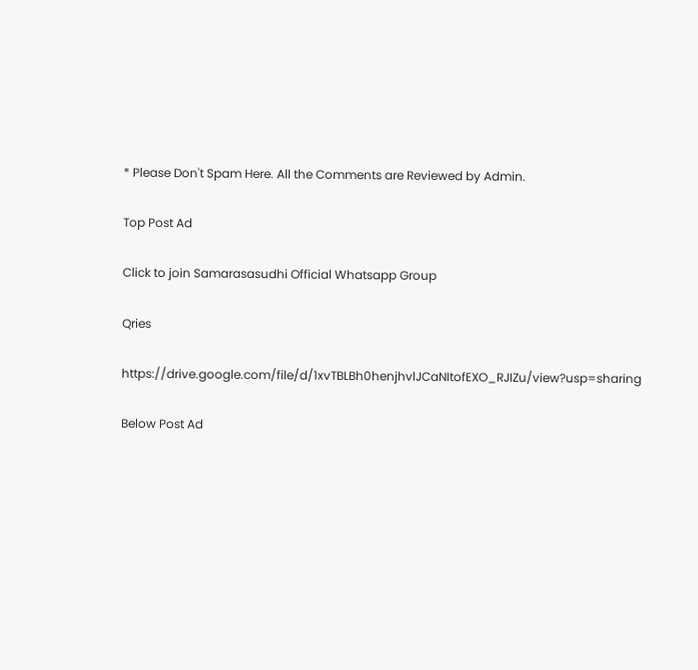* Please Don't Spam Here. All the Comments are Reviewed by Admin.

Top Post Ad

Click to join Samarasasudhi Official Whatsapp Group

Qries

https://drive.google.com/file/d/1xvTBLBh0henjhvlJCaNItofEXO_RJIZu/view?usp=sharing

Below Post Ad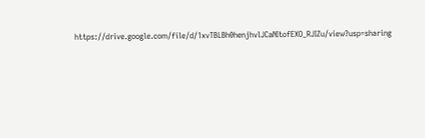https://drive.google.com/file/d/1xvTBLBh0henjhvlJCaNItofEXO_RJIZu/view?usp=sharing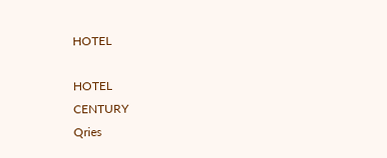HOTEL

HOTEL
CENTURY
Qries